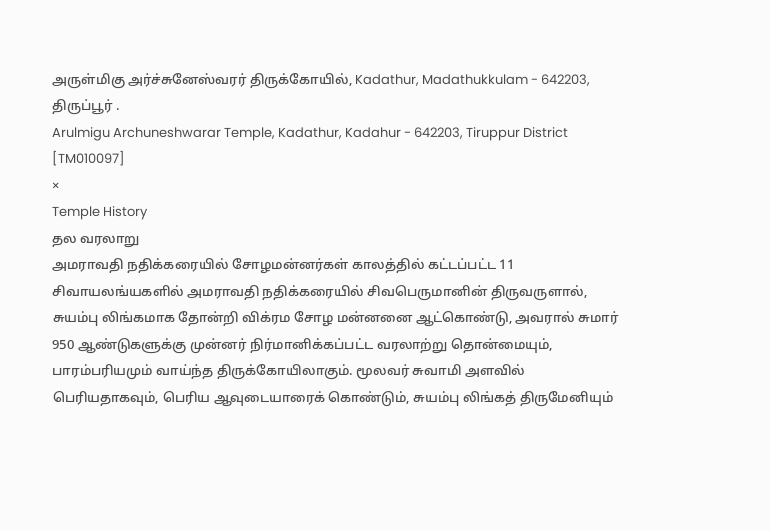அருள்மிகு அர்ச்சுனேஸ்வரர் திருக்கோயில், Kadathur, Madathukkulam - 642203, திருப்பூர் .
Arulmigu Archuneshwarar Temple, Kadathur, Kadahur - 642203, Tiruppur District [TM010097]
×
Temple History
தல வரலாறு
அமராவதி நதிக்கரையில் சோழமன்னர்கள் காலத்தில் கட்டப்பட்ட 11 சிவாயலங்யகளில் அமராவதி நதிக்கரையில் சிவபெருமானின் திருவருளால், சுயம்பு லிங்கமாக தோன்றி விக்ரம சோழ மன்னனை ஆட்கொண்டு, அவரால் சுமார் 950 ஆண்டுகளுக்கு முன்னர் நிர்மானிக்கப்பட்ட வரலாற்று தொன்மையும், பாரம்பரியமும் வாய்ந்த திருக்கோயிலாகும். மூலவர் சுவாமி அளவில் பெரியதாகவும், பெரிய ஆவுடையாரைக் கொண்டும், சுயம்பு லிங்கத் திருமேனியும்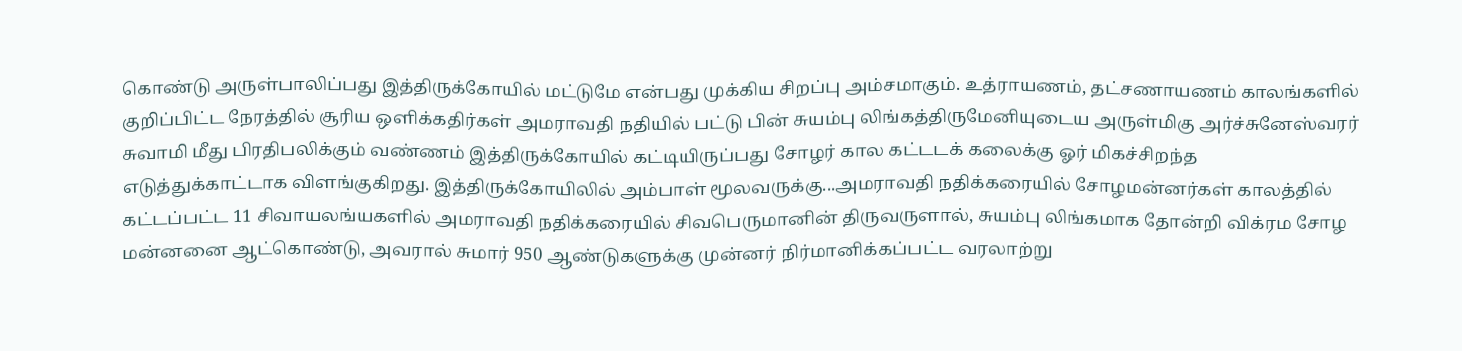கொண்டு அருள்பாலிப்பது இத்திருக்கோயில் மட்டுமே என்பது முக்கிய சிறப்பு அம்சமாகும். உத்ராயணம், தட்சணாயணம் காலங்களில் குறிப்பிட்ட நேரத்தில் சூரிய ஒளிக்கதிர்கள் அமராவதி நதியில் பட்டு பின் சுயம்பு லிங்கத்திருமேனியுடைய அருள்மிகு அர்ச்சுனேஸ்வரர் சுவாமி மீது பிரதிபலிக்கும் வண்ணம் இத்திருக்கோயில் கட்டியிருப்பது சோழர் கால கட்டடக் கலைக்கு ஓர் மிகச்சிறந்த எடுத்துக்காட்டாக விளங்குகிறது. இத்திருக்கோயிலில் அம்பாள் மூலவருக்கு...அமராவதி நதிக்கரையில் சோழமன்னர்கள் காலத்தில் கட்டப்பட்ட 11 சிவாயலங்யகளில் அமராவதி நதிக்கரையில் சிவபெருமானின் திருவருளால், சுயம்பு லிங்கமாக தோன்றி விக்ரம சோழ மன்னனை ஆட்கொண்டு, அவரால் சுமார் 950 ஆண்டுகளுக்கு முன்னர் நிர்மானிக்கப்பட்ட வரலாற்று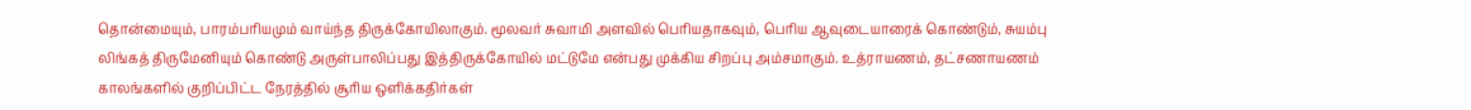தொன்மையும், பாரம்பரியமும் வாய்ந்த திருக்கோயிலாகும். மூலவர் சுவாமி அளவில் பெரியதாகவும், பெரிய ஆவுடையாரைக் கொண்டும், சுயம்பு லிங்கத் திருமேனியும் கொண்டு அருள்பாலிப்பது இத்திருக்கோயில் மட்டுமே என்பது முக்கிய சிறப்பு அம்சமாகும். உத்ராயணம், தட்சணாயணம் காலங்களில் குறிப்பிட்ட நேரத்தில் சூரிய ஒளிக்கதிர்கள்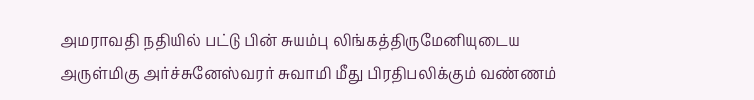அமராவதி நதியில் பட்டு பின் சுயம்பு லிங்கத்திருமேனியுடைய அருள்மிகு அர்ச்சுனேஸ்வரர் சுவாமி மீது பிரதிபலிக்கும் வண்ணம்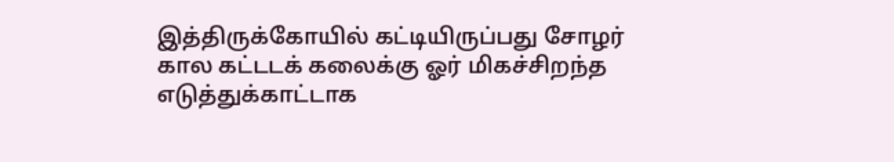இத்திருக்கோயில் கட்டியிருப்பது சோழர் கால கட்டடக் கலைக்கு ஓர் மிகச்சிறந்த எடுத்துக்காட்டாக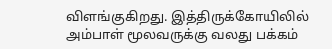விளங்குகிறது. இத்திருக்கோயிலில் அம்பாள் மூலவருக்கு வலது பக்கம்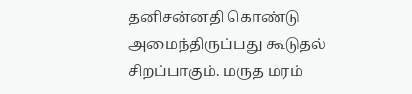தனிசன்னதி கொண்டு அமைந்திருப்பது கூடுதல் சிறப்பாகும். மருத மரம்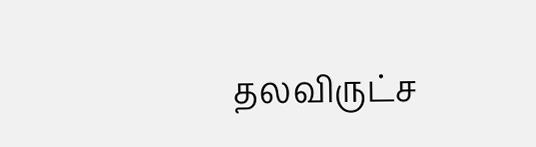தலவிருட்ச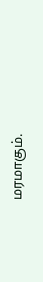மரமாகும்.